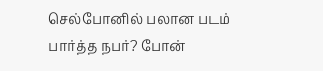செல்போனில் பலான படம் பார்த்த நபர்? போன்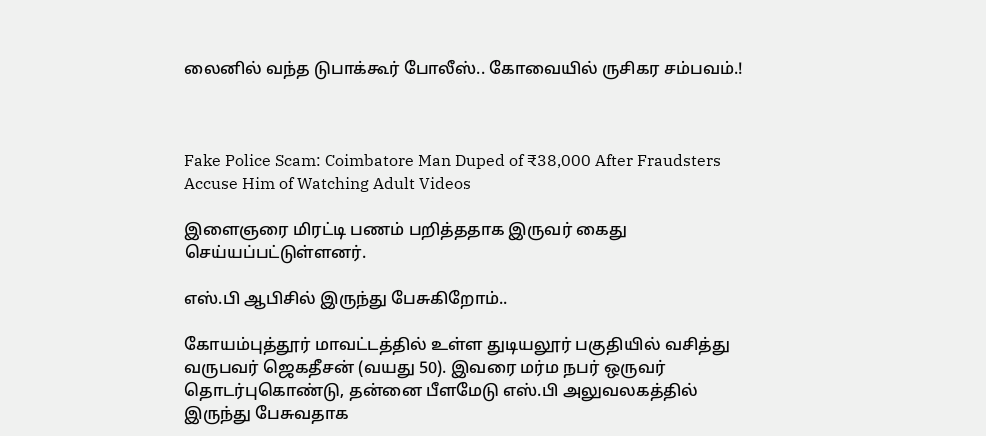லைனில் வந்த டுபாக்கூர் போலீஸ்.. கோவையில் ருசிகர சம்பவம்.!



Fake Police Scam: Coimbatore Man Duped of ₹38,000 After Fraudsters Accuse Him of Watching Adult Videos

இளைஞரை மிரட்டி பணம் பறித்ததாக இருவர் கைது செய்யப்பட்டுள்ளனர்.

எஸ்.பி ஆபிசில் இருந்து பேசுகிறோம்..

கோயம்புத்தூர் மாவட்டத்தில் உள்ள துடியலூர் பகுதியில் வசித்து வருபவர் ஜெகதீசன் (வயது 50). இவரை மர்ம நபர் ஒருவர் தொடர்புகொண்டு, தன்னை பீளமேடு எஸ்.பி அலுவலகத்தில் இருந்து பேசுவதாக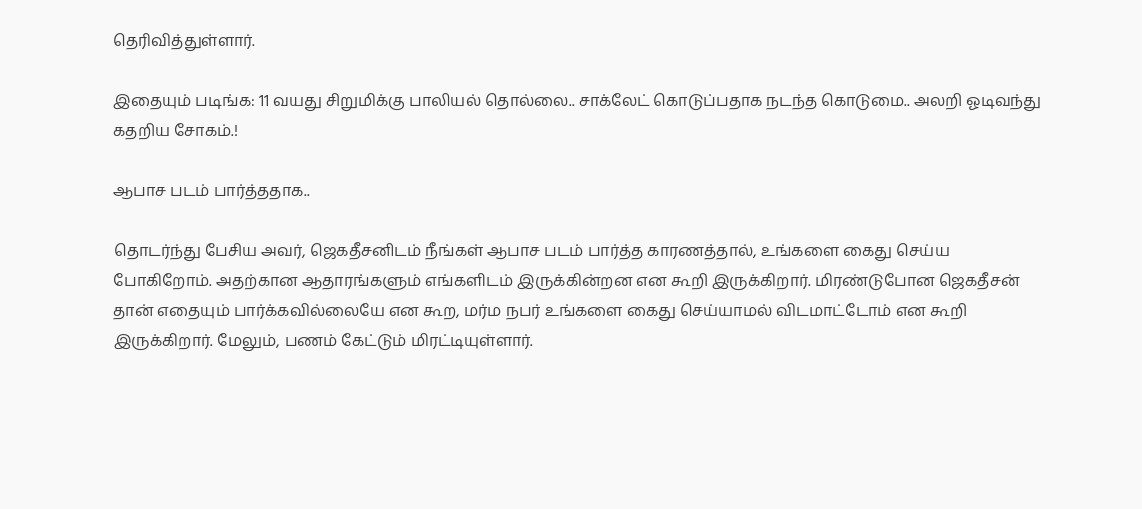தெரிவித்துள்ளார்.

இதையும் படிங்க: 11 வயது சிறுமிக்கு பாலியல் தொல்லை.. சாக்லேட் கொடுப்பதாக நடந்த கொடுமை.. அலறி ஓடிவந்து கதறிய சோகம்.!

ஆபாச படம் பார்த்ததாக..

தொடர்ந்து பேசிய அவர், ஜெகதீசனிடம் நீங்கள் ஆபாச படம் பார்த்த காரணத்தால், உங்களை கைது செய்ய போகிறோம். அதற்கான ஆதாரங்களும் எங்களிடம் இருக்கின்றன என கூறி இருக்கிறார். மிரண்டுபோன ஜெகதீசன் தான் எதையும் பார்க்கவில்லையே என கூற, மர்ம நபர் உங்களை கைது செய்யாமல் விடமாட்டோம் என கூறி இருக்கிறார். மேலும், பணம் கேட்டும் மிரட்டியுள்ளார்.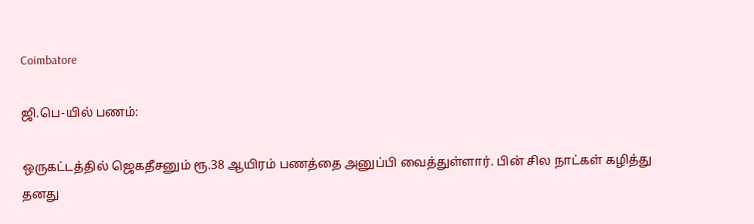Coimbatore

ஜி.பெ-யில் பணம்:

ஒருகட்டத்தில் ஜெகதீசனும் ரூ.38 ஆயிரம் பணத்தை அனுப்பி வைத்துள்ளார். பின் சில நாட்கள் கழித்து தனது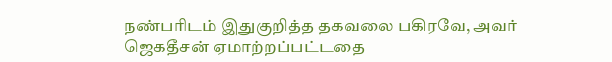நண்பரிடம் இதுகுறித்த தகவலை பகிரவே, அவர் ஜெகதீசன் ஏமாற்றப்பட்டதை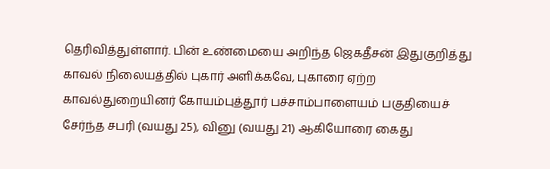தெரிவித்துள்ளார். பின் உண்மையை அறிந்த ஜெகதீசன் இதுகுறித்து காவல் நிலையத்தில் புகார் அளிக்கவே, புகாரை ஏற்ற காவல்துறையினர் கோயம்புத்தூர் பச்சாம்பாளையம் பகுதியைச் சேர்ந்த சபரி (வயது 25), வினு (வயது 21) ஆகியோரை கைது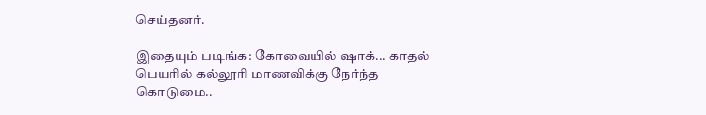செய்தனர்.

இதையும் படிங்க: கோவையில் ஷாக்... காதல் பெயரில் கல்லூரி மாணவிக்கு நேர்ந்த கொடுமை..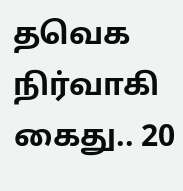தவெக நிர்வாகி கைது.. 20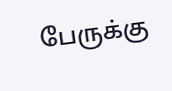பேருக்கு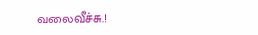வலைவீச்சு.!